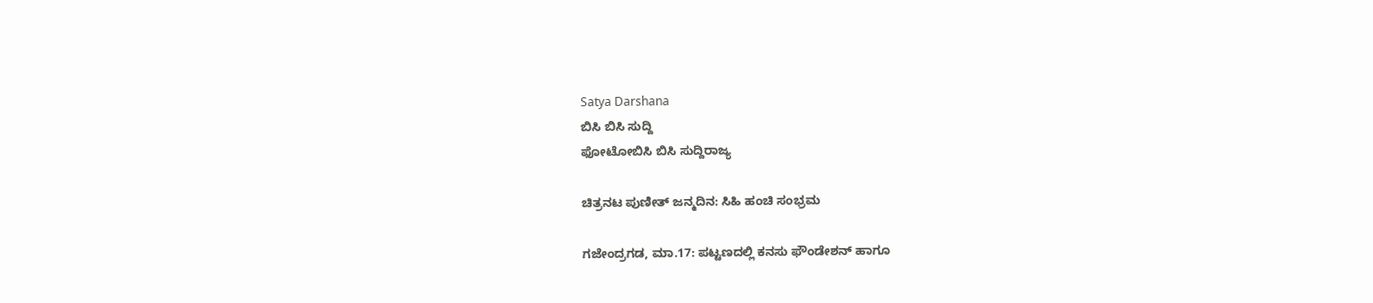Satya Darshana
ಬಿಸಿ ಬಿಸಿ ಸುದ್ದಿ
ಫೋಟೋಬಿಸಿ ಬಿಸಿ ಸುದ್ದಿರಾಜ್ಯ

ಚಿತ್ರನಟ ಪುಣೀತ್ ಜನ್ಮದಿನ: ಸಿಹಿ ಹಂಚಿ ಸಂಭ್ರಮ

ಗಜೇಂದ್ರಗಡ, ಮಾ.17: ಪಟ್ಟಣದಲ್ಲಿ ಕನಸು ಫೌಂಡೇಶನ್ ಹಾಗೂ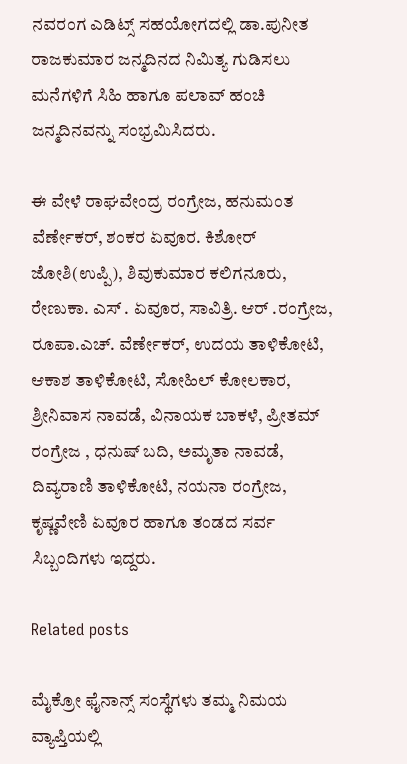ನವರಂಗ ಎಡಿಟ್ಸ್ ಸಹಯೋಗದಲ್ಲಿ ಡಾ.ಪುನೀತ ರಾಜಕುಮಾರ ಜನ್ಮದಿನದ ನಿಮಿತ್ಯ ಗುಡಿಸಲು ಮನೆಗಳಿಗೆ ಸಿಹಿ ಹಾಗೂ ಪಲಾವ್ ಹಂಚಿ ಜನ್ಮದಿನವನ್ನು ಸಂಭ್ರಮಿಸಿದರು.

ಈ ವೇಳೆ ರಾಘವೇಂದ್ರ ರಂಗ್ರೇಜ, ಹನುಮಂತ ವೆರ್ಣೇಕರ್, ಶಂಕರ ಏವೂರ. ಕಿಶೋರ್ ಜೋಶಿ(ಉಪ್ಪಿ), ಶಿವುಕುಮಾರ ಕಲಿಗನೂರು, ರೇಣುಕಾ. ಎಸ್ . ಏವೂರ, ಸಾವಿತ್ರಿ. ಆರ್ .ರಂಗ್ರೇಜ, ರೂಪಾ.ಎಚ್. ವೆರ್ಣೇಕರ್, ಉದಯ ತಾಳಿಕೋಟಿ, ಆಕಾಶ ತಾಳಿಕೋಟಿ, ಸೋಹಿಲ್ ಕೋಲಕಾರ, ಶ್ರೀನಿವಾಸ ನಾವಡೆ, ವಿನಾಯಕ ಬಾಕಳೆ, ಪ್ರೀತಮ್ ರಂಗ್ರೇಜ , ಧನುಷ್ ಬದಿ, ಅಮೃತಾ ನಾವಡೆ, ದಿವ್ಯರಾಣಿ ತಾಳಿಕೋಟಿ, ನಯನಾ ರಂಗ್ರೇಜ, ಕೃಷ್ಣವೇಣಿ ಏವೂರ ಹಾಗೂ ತಂಡದ ಸರ್ವ ಸಿಬ್ಬಂದಿಗಳು ಇದ್ದರು.

Related posts

ಮೈಕ್ರೋ ಫೈನಾನ್ಸ್ ಸಂಸ್ಥೆಗಳು ತಮ್ಮ ನಿಮಯ ವ್ಯಾಪ್ತಿಯಲ್ಲಿ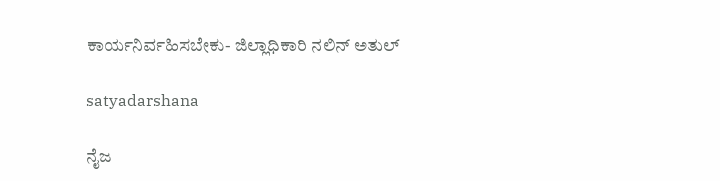ಕಾರ್ಯನಿರ್ವಹಿಸಬೇಕು- ಜಿಲ್ಲಾಧಿಕಾರಿ ನಲಿನ್ ಅತುಲ್

satyadarshana

ನೈಜ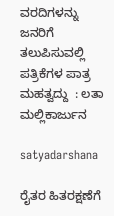ವರದಿಗಳನ್ನು ಜನರಿಗೆ ತಲುಪಿಸುವಲ್ಲಿ ಪತ್ರಿಕೆಗಳ ಪಾತ್ರ ಮಹತ್ವದ್ದು  : ಲತಾ ಮಲ್ಲಿಕಾರ್ಜುನ

satyadarshana

ರೈತರ ಹಿತರಕ್ಷಣೆಗೆ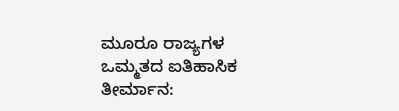ಮೂರೂ ರಾಜ್ಯಗಳ ಒಮ್ಮತದ ಐತಿಹಾಸಿಕ ತೀರ್ಮಾನ: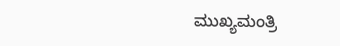ಮುಖ್ಯಮಂತ್ರಿ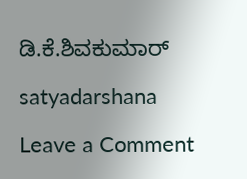ಡಿ.ಕೆ.ಶಿವಕುಮಾರ್

satyadarshana

Leave a Comment